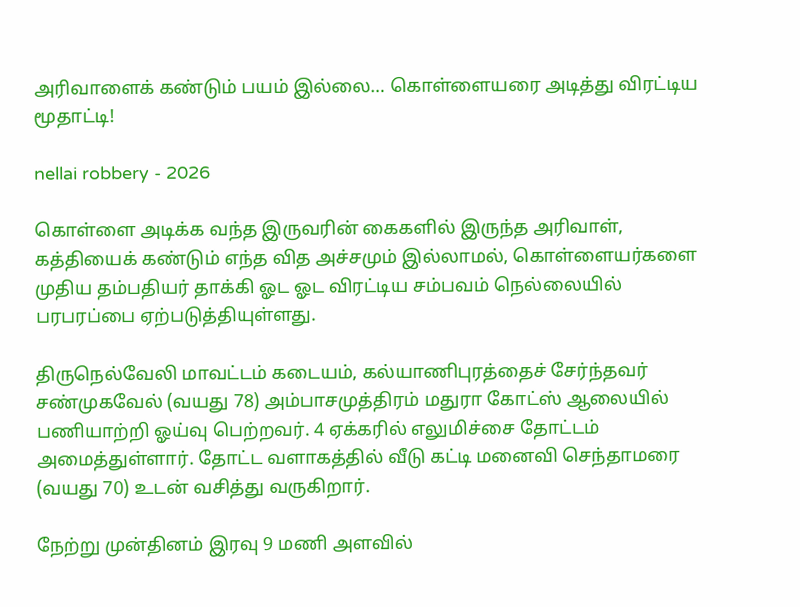அரிவாளைக் கண்டும் பயம் இல்லை… கொள்ளையரை அடித்து விரட்டிய மூதாட்டி!

nellai robbery - 2026

கொள்ளை அடிக்க வந்த இருவரின் கைகளில் இருந்த அரிவாள், கத்தியைக் கண்டும் எந்த வித அச்சமும் இல்லாமல், கொள்ளையர்களை முதிய தம்பதியர் தாக்கி ஓட ஓட விரட்டிய சம்பவம் நெல்லையில் பரபரப்பை ஏற்படுத்தியுள்ளது.

திருநெல்வேலி மாவட்டம் கடையம், கல்யாணிபுரத்தைச் சேர்ந்தவர் சண்முகவேல் (வயது 78) அம்பாசமுத்திரம் மதுரா கோட்ஸ் ஆலையில் பணியாற்றி ஓய்வு பெற்றவர். 4 ஏக்கரில் எலுமிச்சை தோட்டம் அமைத்துள்ளார். தோட்ட வளாகத்தில் வீடு கட்டி மனைவி செந்தாமரை (வயது 70) உடன் வசித்து வருகிறார்.

நேற்று முன்தினம் இரவு 9 மணி அளவில்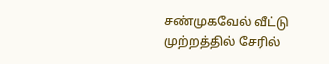சண்முகவேல் வீட்டு முற்றத்தில் சேரில்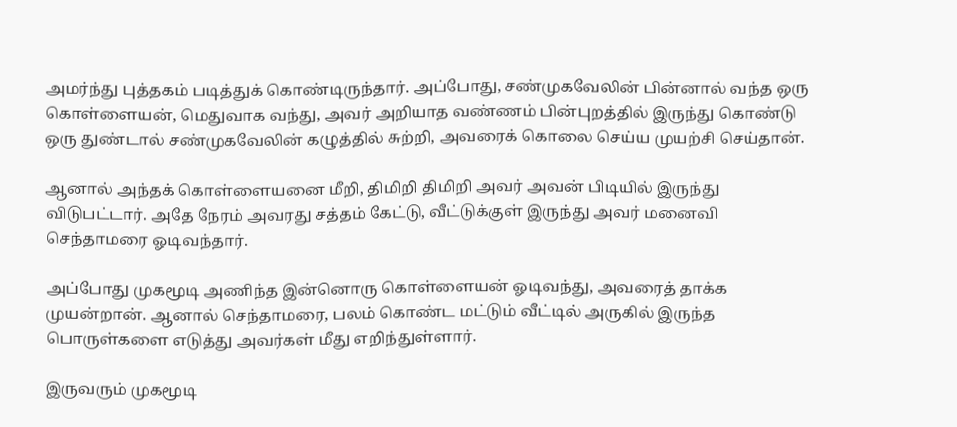அமர்ந்து புத்தகம் படித்துக் கொண்டிருந்தார். அப்போது, சண்முகவேலின் பின்னால் வந்த ஒரு கொள்ளையன், மெதுவாக வந்து, அவர் அறியாத வண்ணம் பின்புறத்தில் இருந்து கொண்டு ஒரு துண்டால் சண்முகவேலின் கழுத்தில் சுற்றி, அவரைக் கொலை செய்ய முயற்சி செய்தான்.

ஆனால் அந்தக் கொள்ளையனை மீறி, திமிறி திமிறி அவர் அவன் பிடியில் இருந்து விடுபட்டார். அதே நேரம் அவரது சத்தம் கேட்டு, வீட்டுக்குள் இருந்து அவர் மனைவி செந்தாமரை ஓடிவந்தார்.

அப்போது முகமூடி அணிந்த இன்னொரு கொள்ளையன் ஓடிவந்து, அவரைத் தாக்க முயன்றான். ஆனால் செந்தாமரை, பலம் கொண்ட மட்டும் வீட்டில் அருகில் இருந்த பொருள்களை எடுத்து அவர்கள் மீது எறிந்துள்ளார்.

இருவரும் முகமூடி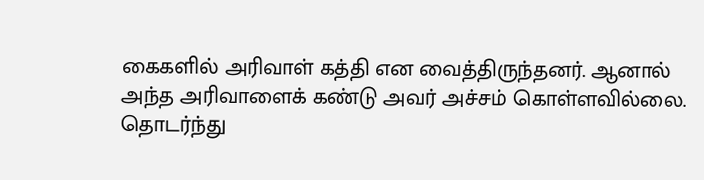கைகளில் அரிவாள் கத்தி என வைத்திருந்தனர். ஆனால் அந்த அரிவாளைக் கண்டு அவர் அச்சம் கொள்ளவில்லை. தொடர்ந்து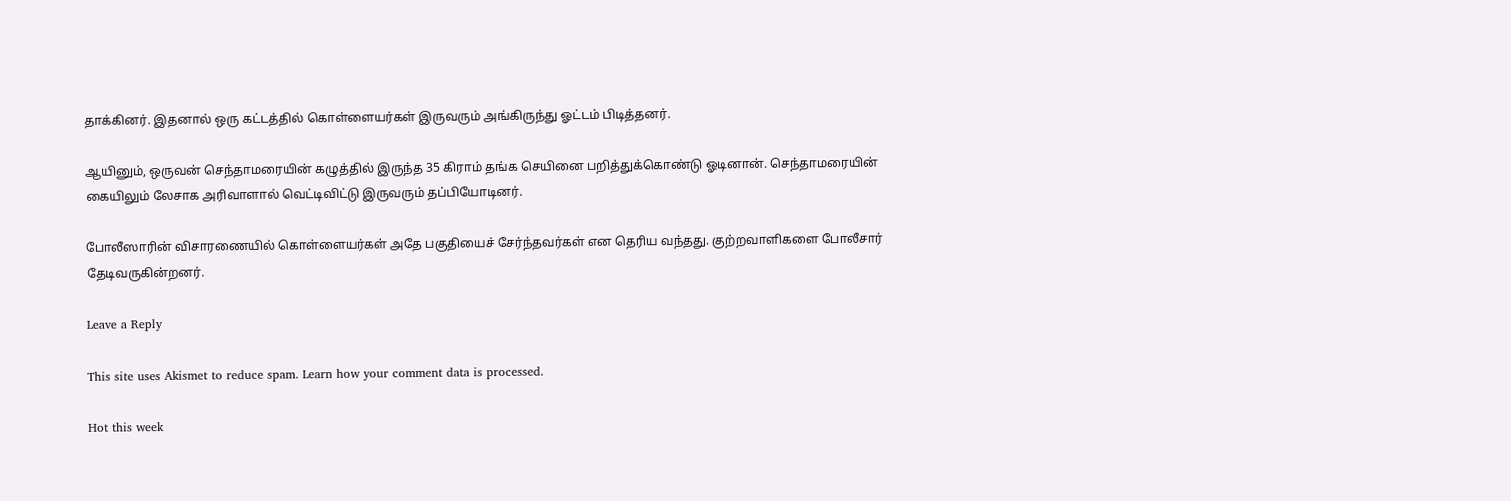தாக்கினர். இதனால் ஒரு கட்டத்தில் கொள்ளையர்கள் இருவரும் அங்கிருந்து ஓட்டம் பிடித்தனர்.

ஆயினும், ஒருவன் செந்தாமரையின் கழுத்தில் இருந்த 35 கிராம் தங்க செயினை பறித்துக்கொண்டு ஓடினான். செந்தாமரையின் கையிலும் லேசாக அரிவாளால் வெட்டிவிட்டு இருவரும் தப்பியோடினர்.

போலீஸாரின் விசாரணையில் கொள்ளையர்கள் அதே பகுதியைச் சேர்ந்தவர்கள் என தெரிய வந்தது. குற்றவாளிகளை போலீசார் தேடிவருகின்றனர்.

Leave a Reply

This site uses Akismet to reduce spam. Learn how your comment data is processed.

Hot this week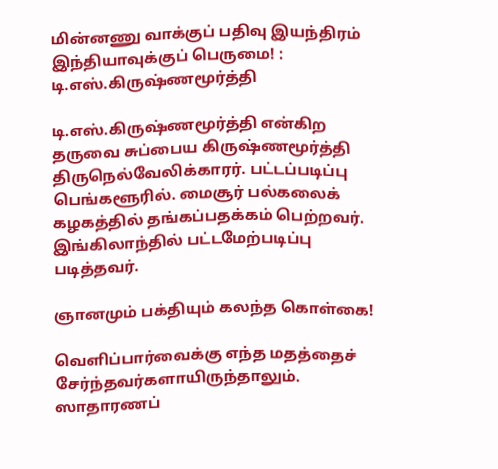மின்னணு வாக்குப் பதிவு இயந்திரம் இந்தியாவுக்குப் பெருமை! : டி.எஸ்.கிருஷ்ணமூர்த்தி

டி.எஸ்.கிருஷ்ணமூர்த்தி என்கிற தருவை சுப்பைய கிருஷ்ணமூர்த்தி திருநெல்வேலிக்காரர். பட்டப்படிப்பு பெங்களூரில். மைசூர் பல்கலைக் கழகத்தில் தங்கப்பதக்கம் பெற்றவர். இங்கிலாந்தில் பட்டமேற்படிப்பு படித்தவர்.

ஞானமும் பக்தியும் கலந்த கொள்கை!

வெளிப்பார்வைக்கு எந்த மதத்தைச் சேர்ந்தவர்களாயிருந்தாலும். ஸாதாரணப்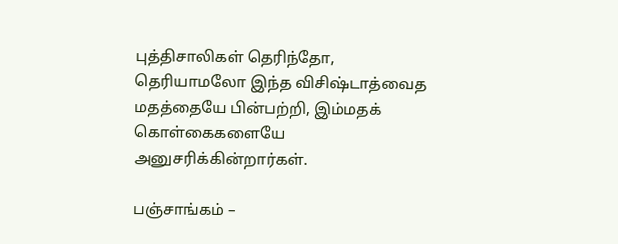புத்திசாலிகள் தெரிந்தோ, தெரியாமலோ இந்த விசிஷ்டாத்வைத மதத்தையே பின்பற்றி, இம்மதக் கொள்கைகளையே அனுசரிக்கின்றார்கள்.

பஞ்சாங்கம் –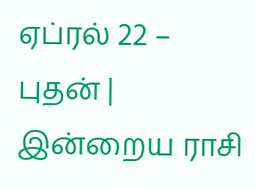ஏப்ரல் 22 – புதன் | இன்றைய ராசி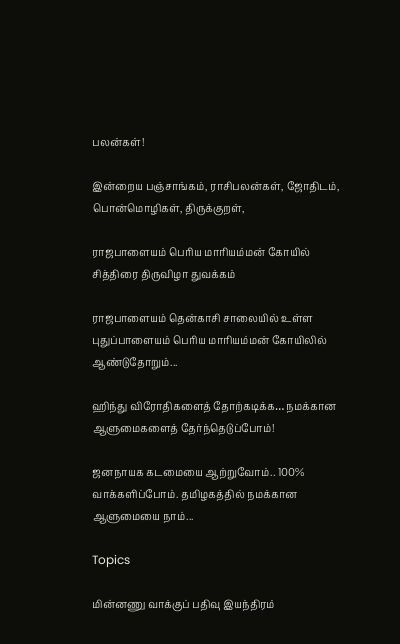பலன்கள்!

இன்றைய பஞ்சாங்கம், ராசிபலன்கள், ஜோதிடம், பொன்மொழிகள், திருக்குறள்,

ராஜபாளையம் பெரிய மாரியம்மன் கோயில் சித்திரை திருவிழா துவக்கம்

ராஜபாளையம் தென்காசி சாலையில் உள்ள புதுப்பாளையம் பெரிய மாரியம்மன் கோயிலில் ஆண்டுதோறும்...

ஹிந்து விரோதிகளைத் தோற்கடிக்க… நமக்கான ஆளுமைகளைத் தேர்ந்தெடுப்போம்!

ஜனநாயக கடமையை ஆற்றுவோம்.. 100% வாக்களிப்போம். தமிழகத்தில் நமக்கான ஆளுமையை நாம்...

Topics

மின்னணு வாக்குப் பதிவு இயந்திரம்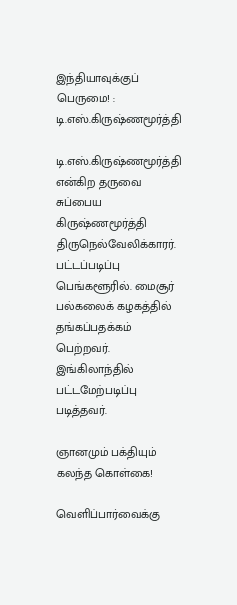இந்தியாவுக்குப் பெருமை! : டி.எஸ்.கிருஷ்ணமூர்த்தி

டி.எஸ்.கிருஷ்ணமூர்த்தி என்கிற தருவை சுப்பைய கிருஷ்ணமூர்த்தி திருநெல்வேலிக்காரர். பட்டப்படிப்பு பெங்களூரில். மைசூர் பல்கலைக் கழகத்தில் தங்கப்பதக்கம் பெற்றவர். இங்கிலாந்தில் பட்டமேற்படிப்பு படித்தவர்.

ஞானமும் பக்தியும் கலந்த கொள்கை!

வெளிப்பார்வைக்கு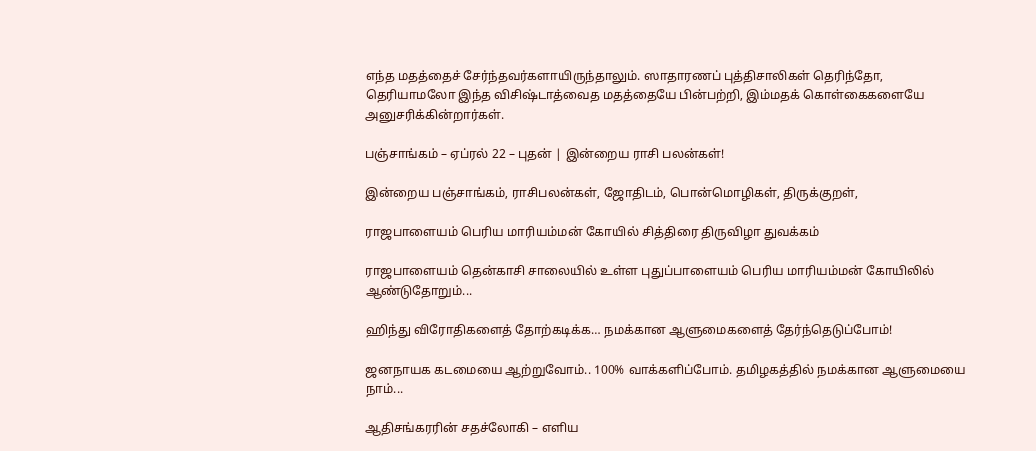எந்த மதத்தைச் சேர்ந்தவர்களாயிருந்தாலும். ஸாதாரணப் புத்திசாலிகள் தெரிந்தோ, தெரியாமலோ இந்த விசிஷ்டாத்வைத மதத்தையே பின்பற்றி, இம்மதக் கொள்கைகளையே அனுசரிக்கின்றார்கள்.

பஞ்சாங்கம் – ஏப்ரல் 22 – புதன் | இன்றைய ராசி பலன்கள்!

இன்றைய பஞ்சாங்கம், ராசிபலன்கள், ஜோதிடம், பொன்மொழிகள், திருக்குறள்,

ராஜபாளையம் பெரிய மாரியம்மன் கோயில் சித்திரை திருவிழா துவக்கம்

ராஜபாளையம் தென்காசி சாலையில் உள்ள புதுப்பாளையம் பெரிய மாரியம்மன் கோயிலில் ஆண்டுதோறும்...

ஹிந்து விரோதிகளைத் தோற்கடிக்க… நமக்கான ஆளுமைகளைத் தேர்ந்தெடுப்போம்!

ஜனநாயக கடமையை ஆற்றுவோம்.. 100% வாக்களிப்போம். தமிழகத்தில் நமக்கான ஆளுமையை நாம்...

ஆதிசங்கரரின் சதச்லோகி – எளிய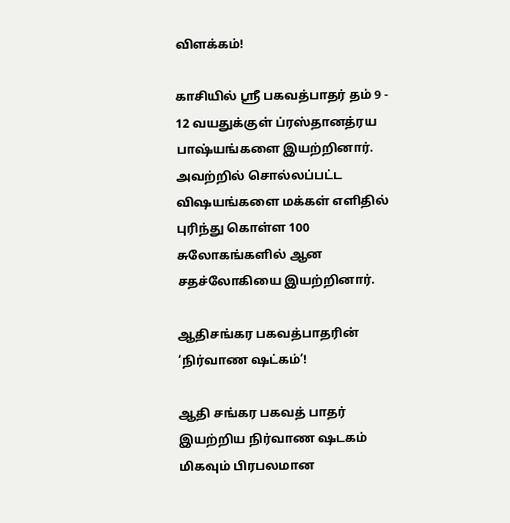விளக்கம்!

காசியில் ஸ்ரீ பகவத்பாதர் தம் 9 - 12 வயதுக்குள் ப்ரஸ்தானத்ரய பாஷ்யங்களை இயற்றினார். அவற்றில் சொல்லப்பட்ட விஷயங்களை மக்கள் எளிதில் புரிந்து கொள்ள 100 சுலோகங்களில் ஆன சதச்லோகியை இயற்றினார்.

ஆதிசங்கர பகவத்பாதரின் ‘நிர்வாண ஷட்கம்’!

ஆதி சங்கர பகவத் பாதர் இயற்றிய நிர்வாண ஷடகம் மிகவும் பிரபலமான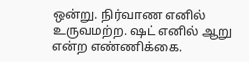ஒன்று. நிர்வாண எனில் உருவமற்ற. ஷட் எனில் ஆறு என்ற எண்ணிக்கை.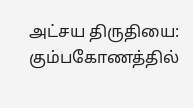அட்சய திருதியை: கும்பகோணத்தில்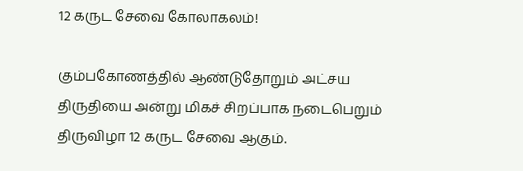12 கருட சேவை கோலாகலம்!

கும்பகோணத்தில் ஆண்டுதோறும் அட்சய திருதியை அன்று மிகச் சிறப்பாக நடைபெறும் திருவிழா 12 கருட சேவை ஆகும்.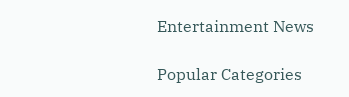Entertainment News

Popular Categories